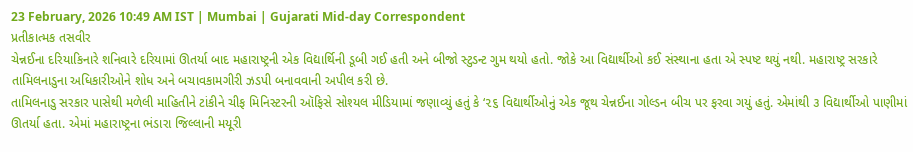23 February, 2026 10:49 AM IST | Mumbai | Gujarati Mid-day Correspondent
પ્રતીકાત્મક તસવીર
ચેન્નઈના દરિયાકિનારે શનિવારે દરિયામાં ઊતર્યા બાદ મહારાષ્ટ્રની એક વિદ્યાર્થિની ડૂબી ગઈ હતી અને બીજો સ્ટુડન્ટ ગુમ થયો હતો. જોકે આ વિદ્યાર્થીઓ કઈ સંસ્થાના હતા એ સ્પષ્ટ થયું નથી. મહારાષ્ટ્ર સરકારે તામિલનાડુના અધિકારીઓને શોધ અને બચાવકામગીરી ઝડપી બનાવવાની અપીલ કરી છે.
તામિલનાડુ સરકાર પાસેથી મળેલી માહિતીને ટાંકીને ચીફ મિનિસ્ટરની ઑફિસે સોશ્યલ મીડિયામાં જણાવ્યું હતું કે ‘૨૬ વિદ્યાર્થીઓનું એક જૂથ ચેન્નઈના ગોલ્ડન બીચ પર ફરવા ગયું હતું. એમાંથી ૩ વિદ્યાર્થીઓ પાણીમાં ઊતર્યા હતા. એમાં મહારાષ્ટ્રના ભંડારા જિલ્લાની મયૂરી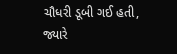ચૌધરી ડૂબી ગઈ હતી, જ્યારે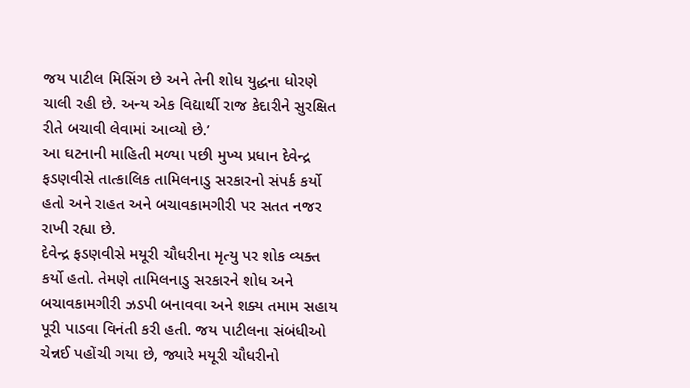જય પાટીલ મિસિંગ છે અને તેની શોધ યુદ્ધના ધોરણે ચાલી રહી છે. અન્ય એક વિદ્યાર્થી રાજ કેદારીને સુરક્ષિત રીતે બચાવી લેવામાં આવ્યો છે.’
આ ઘટનાની માહિતી મળ્યા પછી મુખ્ય પ્રધાન દેવેન્દ્ર ફડણવીસે તાત્કાલિક તામિલનાડુ સરકારનો સંપર્ક કર્યો હતો અને રાહત અને બચાવકામગીરી પર સતત નજર રાખી રહ્યા છે.
દેવેન્દ્ર ફડણવીસે મયૂરી ચૌધરીના મૃત્યુ પર શોક વ્યક્ત કર્યો હતો. તેમણે તામિલનાડુ સરકારને શોધ અને બચાવકામગીરી ઝડપી બનાવવા અને શક્ય તમામ સહાય પૂરી પાડવા વિનંતી કરી હતી. જય પાટીલના સંબંધીઓ ચેન્નઈ પહોંચી ગયા છે, જ્યારે મયૂરી ચૌધરીનો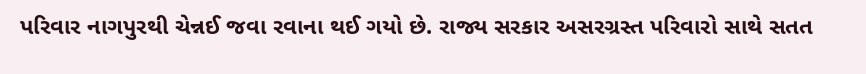પરિવાર નાગપુરથી ચેન્નઈ જવા રવાના થઈ ગયો છે. રાજ્ય સરકાર અસરગ્રસ્ત પરિવારો સાથે સતત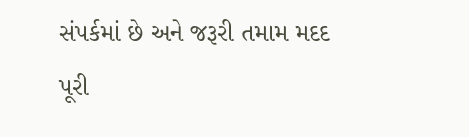સંપર્કમાં છે અને જરૂરી તમામ મદદ પૂરી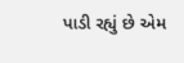પાડી રહ્યું છે એમ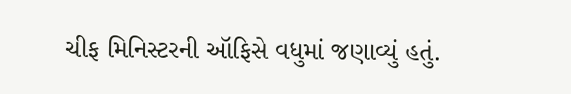ચીફ મિનિસ્ટરની ઑફિસે વધુમાં જણાવ્યું હતું.